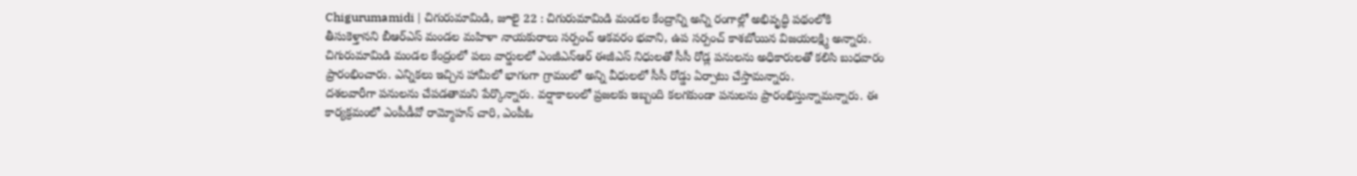Chigurumamidi | చిగురుమామిడి, జూలై 22 : చిగురుమామిడి మండల కేంద్రాన్ని అన్ని రంగాల్లో అభివృద్ధి పథంలోకి తీసుకెళ్తానని బీఆర్ఎస్ మండల మహిళా నాయకురాలు సర్పంచ్ ఆకవరం భవాని, ఉప సర్పంచ్ కాశబోయిన విజయలక్ష్మి అన్నారు. చిగురుమామిడి మండల కేంద్రంలో పలు వార్డులలో ఎంజీఎన్ఆర్ ఈజీఎస్ నిధులతో సీసీ రోడ్ల పనులను అధికారులతో కలిసి బుధవారం ప్రారంభించారు. ఎన్నికలు ఇచ్చిన హామీలో భాగంగా గ్రామంలో అన్ని వీధులలో సీసీ రోడ్డు ఏర్పాటు చేస్తామన్నారు.
దశలవారీగా పనులను చేపడతామని పేర్కొన్నారు. వర్షాకాలంలో ప్రజలకు ఇబ్బంది కలగకుండా పనులను ప్రారంభిస్తున్నామన్నారు. ఈ కార్యక్రమంలో ఎంపీడీవో రామ్మోహన్ చారి, ఎంపీఓ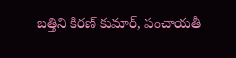బత్తిని కిరణ్ కుమార్, పంచాయతీ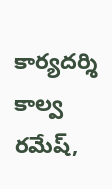కార్యదర్శి కాల్వ రమేష్,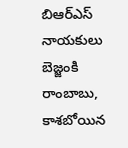బిఆర్ఎస్ నాయకులు బెజ్జంకి రాంబాబు, కాశబోయిన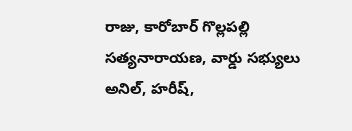రాజు, కారోబార్ గొల్లపల్లి సత్యనారాయణ, వార్డు సభ్యులు అనిల్, హరీష్,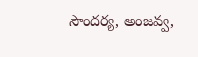సౌందర్య, అంజవ్వ,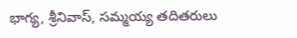భాగ్య, శ్రీనివాస్, సమ్మయ్య తదితరులు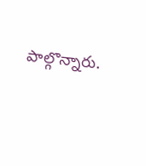పాల్గొన్నారు.